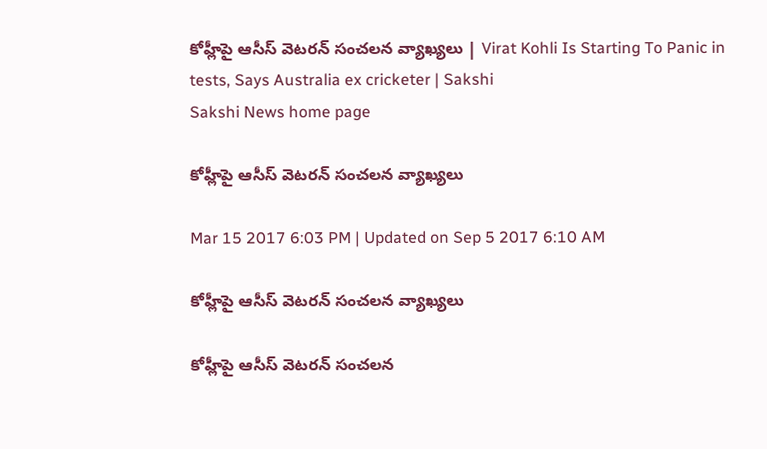కోహ్లీపై ఆసీస్ వెటరన్ సంచలన వ్యాఖ్యలు | Virat Kohli Is Starting To Panic in tests, Says Australia ex cricketer | Sakshi
Sakshi News home page

కోహ్లీపై ఆసీస్ వెటరన్ సంచలన వ్యాఖ్యలు

Mar 15 2017 6:03 PM | Updated on Sep 5 2017 6:10 AM

కోహ్లీపై ఆసీస్ వెటరన్ సంచలన వ్యాఖ్యలు

కోహ్లీపై ఆసీస్ వెటరన్ సంచలన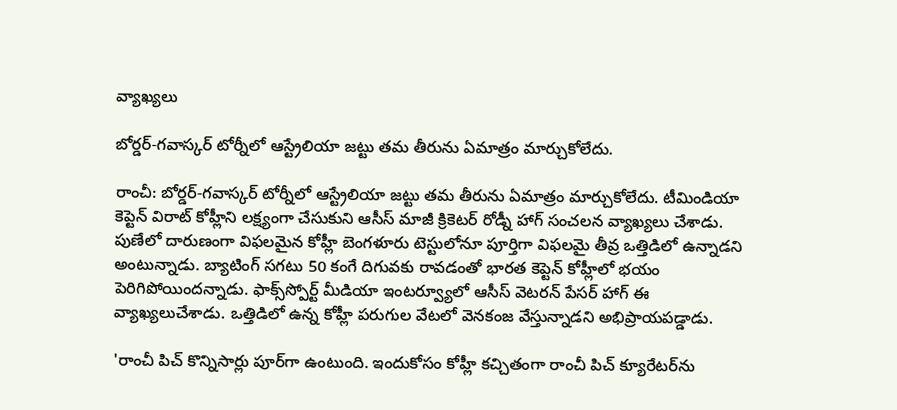వ్యాఖ్యలు

బోర్డర్-గవాస్కర్ టోర్నీలో ఆస్ట్రేలియా జట్టు తమ తీరును ఏమాత్రం మార్చుకోలేదు.

రాంచీ: బోర్డర్-గవాస్కర్ టోర్నీలో ఆస్ట్రేలియా జట్టు తమ తీరును ఏమాత్రం మార్చుకోలేదు. టీమిండియా కెప్టెన్ విరాట్ కోహ్లీని లక్ష్యంగా చేసుకుని ఆసీస్ మాజీ క్రికెటర్ రోడ్నీ హాగ్ సంచలన వ్యాఖ్యలు చేశాడు. పుణేలో దారుణంగా విఫలమైన కోహ్లీ బెంగళూరు టెస్టులోనూ పూర్తిగా విఫలమై తీవ్ర ఒత్తిడిలో ఉన్నాడని అంటున్నాడు. బ్యాటింగ్ సగటు 50 కంగే దిగువకు రావడంతో భారత కెప్టెన్ కోహ్లీలో భయం పెరిగిపోయిందన్నాడు. ఫాక్స్‌స్పోర్ట్ మీడియా ఇంటర్వ్యూలో ఆసీస్ వెటరన్ పేసర్ హాగ్ ఈ వ్యాఖ్యలుచేశాడు. ఒత్తిడిలో ఉన్న కోహ్లీ పరుగుల వేటలో వెనకంజ వేస్తున్నాడని అభిప్రాయపడ్డాడు.

'రాంచీ పిచ్ కొన్నిసార్లు పూర్‌గా ఉంటుంది. ఇందుకోసం కోహ్లీ కచ్చితంగా రాంచీ పిచ్ క్యూరేటర్‌ను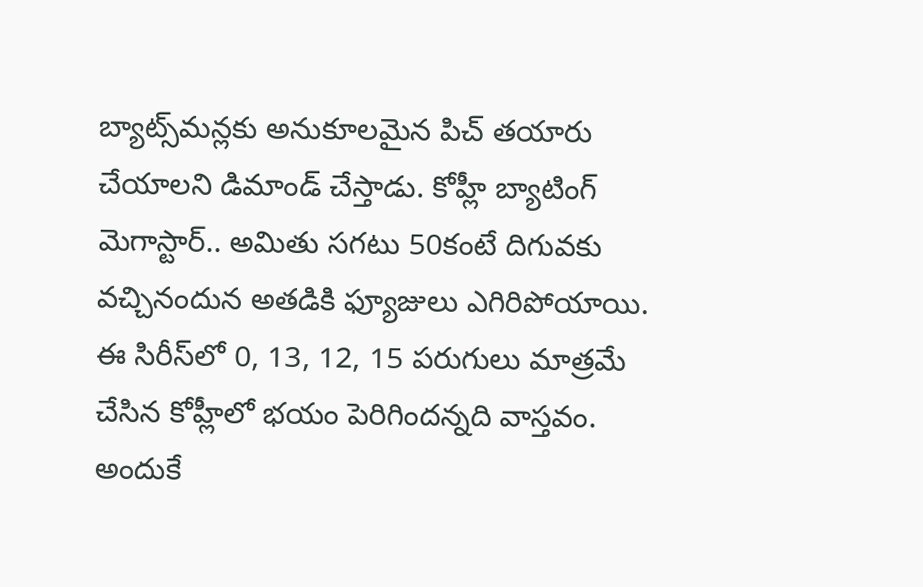బ్యాట్స్‌మన్లకు అనుకూలమైన పిచ్ తయారు చేయాలని డిమాండ్ చేస్తాడు. కోహ్లీ బ్యాటింగ్ మెగాస్టార్.. అమితు సగటు 50కంటే దిగువకు వచ్చినందున అతడికి ఫ్యూజులు ఎగిరిపోయాయి. ఈ సిరీస్‌లో 0, 13, 12, 15 పరుగులు మాత్రమే చేసిన కోహ్లీలో భయం పెరిగిందన్నది వాస్తవం. అందుకే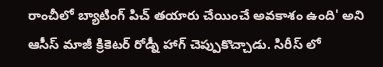రాంచీలో బ్యాటింగ్ పిచ్ తయారు చేయించే అవకాశం ఉంది' అని ఆసీస్ మాజీ క్రికెటర్ రోడ్నీ హాగ్ చెప్పుకొచ్చాడు. సిరీస్ లో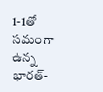1-1తో సమంగా ఉన్న భారత్-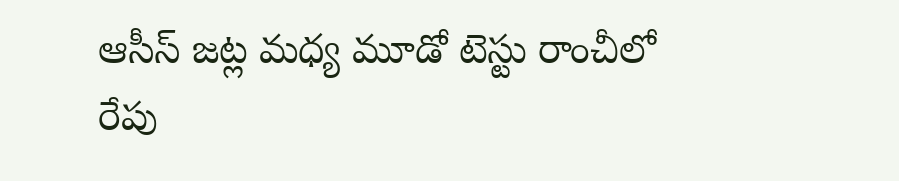ఆసీస్ జట్ల మధ్య మూడో టెస్టు రాంచీలో రేపు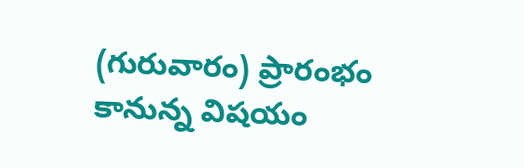(గురువారం) ప్రారంభం కానున్న విషయం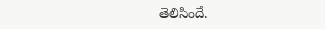తెలిసిందే.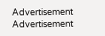Advertisement
Advertisement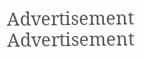Advertisement
Advertisement